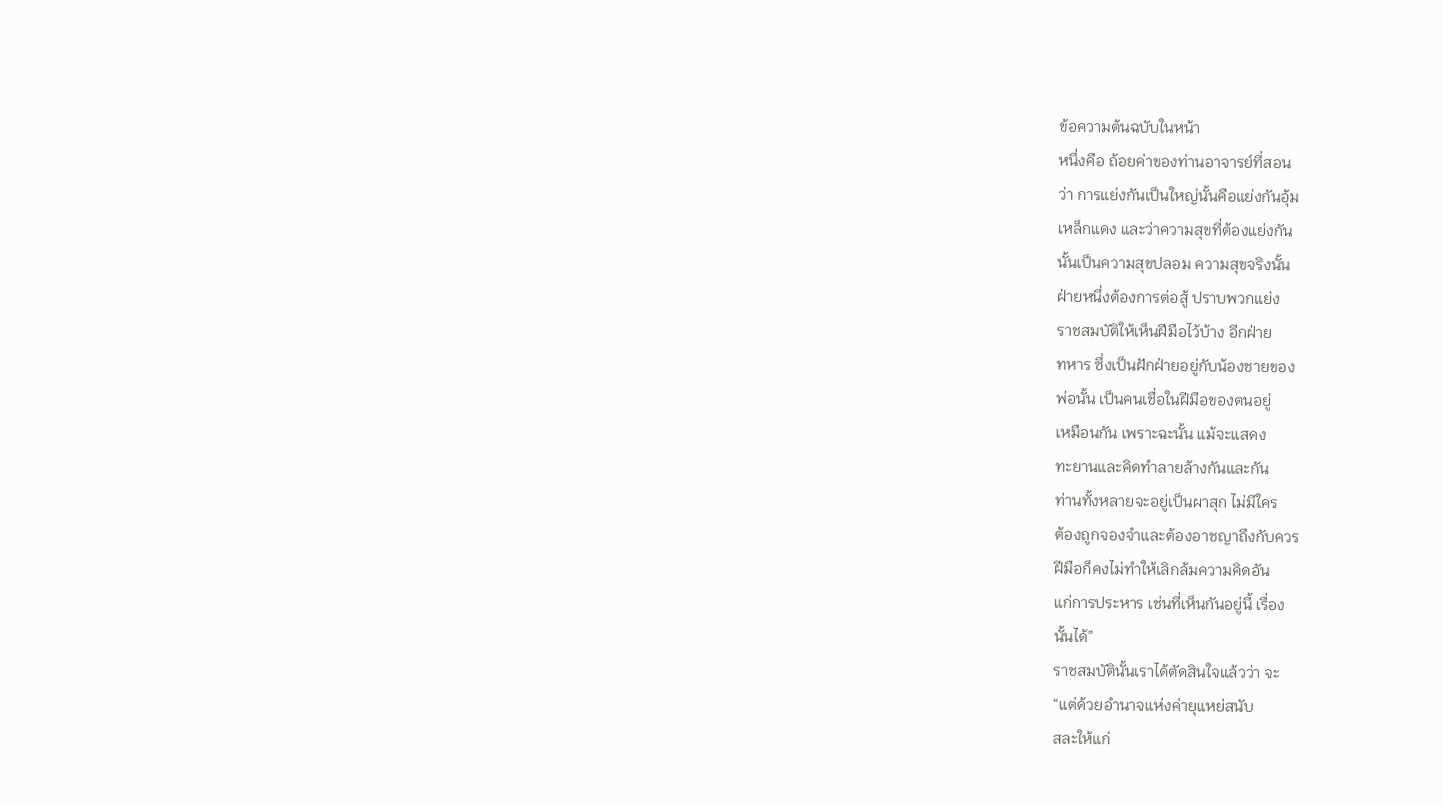ข้อความต้นฉบับในหน้า
หนึ่งคือ ถ้อยค่าของท่านอาจารย์ที่สอน
ว่า การแย่งกันเป็นใหญ่นั้นคือแย่งกันอุ้ม
เหล็กแดง และว่าความสุขที่ต้องแย่งกัน
นั้นเป็นความสุขปลอม ความสุขจริงนั้น
ฝ่ายหนึ่งต้องการต่อสู้ ปราบพวกแย่ง
ราชสมบัติให้เห็นฝีมือไว้บ้าง อีกฝ่าย
ทหาร ซึ่งเป็นฝักฝ่ายอยู่กับน้องชายของ
พ่อนั้น เป็นคนเชื่อในฝีมือของตนอยู่
เหมือนกัน เพราะฉะนั้น แม้จะแสดง
ทะยานและคิดทำลายล้างกันและกัน
ท่านทั้งหลายจะอยู่เป็นผาสุก ไม่มีใคร
ต้องถูกจองจำและต้องอาชญาถึงกับควร
ฝีมือก็คงไม่ทำให้เลิกล้มความคิดอัน
แก่การประหาร เช่นที่เห็นกันอยู่นี้ เรื่อง
นั้นได้”
ราชสมบัตินั้นเราได้ตัดสินใจแล้วว่า จะ
“แต่ด้วยอำนาจแห่งค่ายุแหย่สนับ
สละให้แก่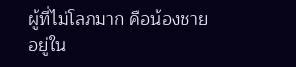ผู้ที่ไม่โลภมาก คือน้องชาย
อยู่ใน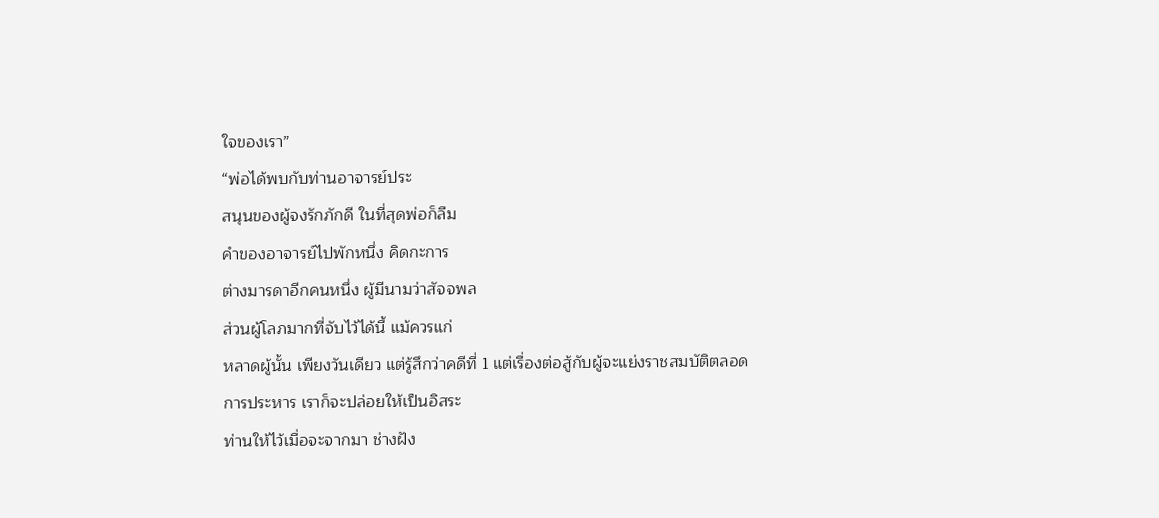ใจของเรา”
“พ่อได้พบกับท่านอาจารย์ประ
สนุนของผู้จงรักภักดี ในที่สุดพ่อก็ลืม
คำของอาจารย์ไปพักหนึ่ง คิดกะการ
ต่างมารดาอีกคนหนึ่ง ผู้มีนามว่าสัจจพล
ส่วนผู้โลภมากที่จับไว้ได้นี้ แม้ควรแก่
หลาดผู้นั้น เพียงวันเดียว แต่รู้สึกว่าคดีที่ 1 แต่เรื่องต่อสู้กับผู้จะแย่งราชสมบัติตลอด
การประหาร เราก็จะปล่อยให้เป็นอิสระ
ท่านให้ไว้เมื่อจะจากมา ช่างฝัง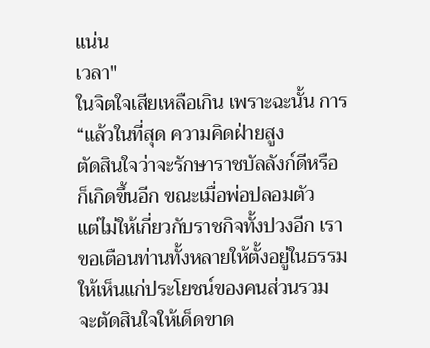แน่น
เวลา"
ในจิตใจเสียเหลือเกิน เพราะฉะนั้น การ
“แล้วในที่สุด ความคิดฝ่ายสูง
ตัดสินใจว่าจะรักษาราชบัลลังก์ดีหรือ
ก็เกิดขึ้นอีก ขณะเมื่อพ่อปลอมตัว
แต่ไม่ให้เกี่ยวกับราชกิจทั้งปวงอีก เรา
ขอเตือนท่านทั้งหลายให้ตั้งอยู่ในธรรม
ให้เห็นแก่ประโยชน์ของคนส่วนรวม
จะตัดสินใจให้เด็ดขาด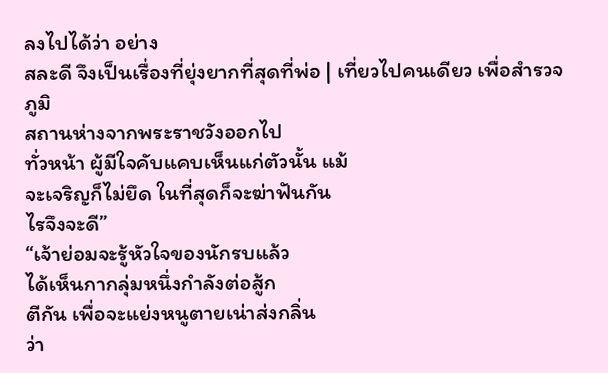ลงไปได้ว่า อย่าง
สละดี จึงเป็นเรื่องที่ยุ่งยากที่สุดที่พ่อ | เที่ยวไปคนเดียว เพื่อสำรวจภูมิ
สถานห่างจากพระราชวังออกไป
ทั่วหน้า ผู้มีใจคับแคบเห็นแก่ตัวนั้น แม้
จะเจริญก็ไม่ยึด ในที่สุดก็จะฆ่าฟันกัน
ไรจึงจะดี”
“เจ้าย่อมจะรู้หัวใจของนักรบแล้ว
ได้เห็นกากลุ่มหนึ่งกำลังต่อสู้ก
ตีกัน เพื่อจะแย่งหนูตายเน่าส่งกลิ่น
ว่า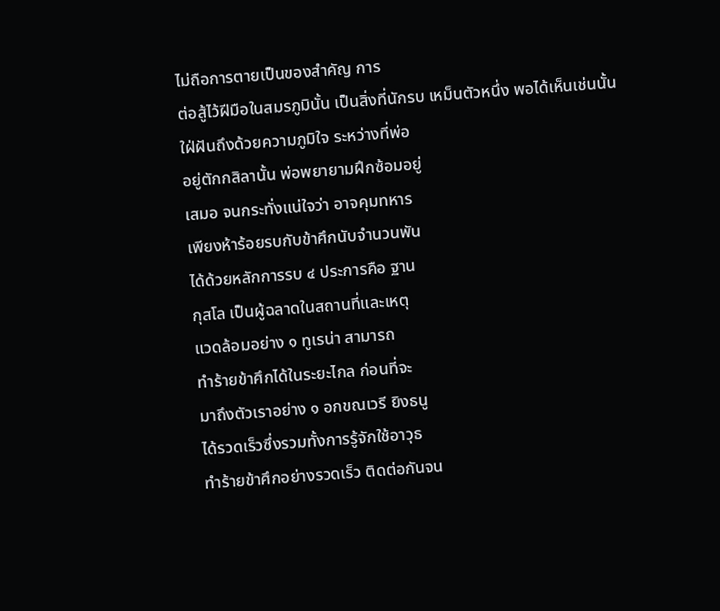ไม่ถือการตายเป็นของสำคัญ การ
ต่อสู้ไว้ฝีมือในสมรภูมินั้น เป็นสิ่งที่นักรบ เหม็นตัวหนึ่ง พอได้เห็นเช่นนั้น
ใฝ่ฝันถึงด้วยความภูมิใจ ระหว่างที่พ่อ
อยู่ตักกสิลานั้น พ่อพยายามฝึกซ้อมอยู่
เสมอ จนกระทั่งแน่ใจว่า อาจคุมทหาร
เพียงห้าร้อยรบกับข้าศึกนับจำนวนพัน
ได้ด้วยหลักการรบ ๔ ประการคือ ฐาน
กุสโล เป็นผู้ฉลาดในสถานที่และเหตุ
แวดล้อมอย่าง ๑ ทูเรน่า สามารถ
ทำร้ายข้าศึกได้ในระยะไกล ก่อนที่จะ
มาถึงตัวเราอย่าง ๑ อกขณเวรี ยิงธนู
ได้รวดเร็วซึ่งรวมทั้งการรู้จักใช้อาวุธ
ทำร้ายข้าศึกอย่างรวดเร็ว ติดต่อกันจน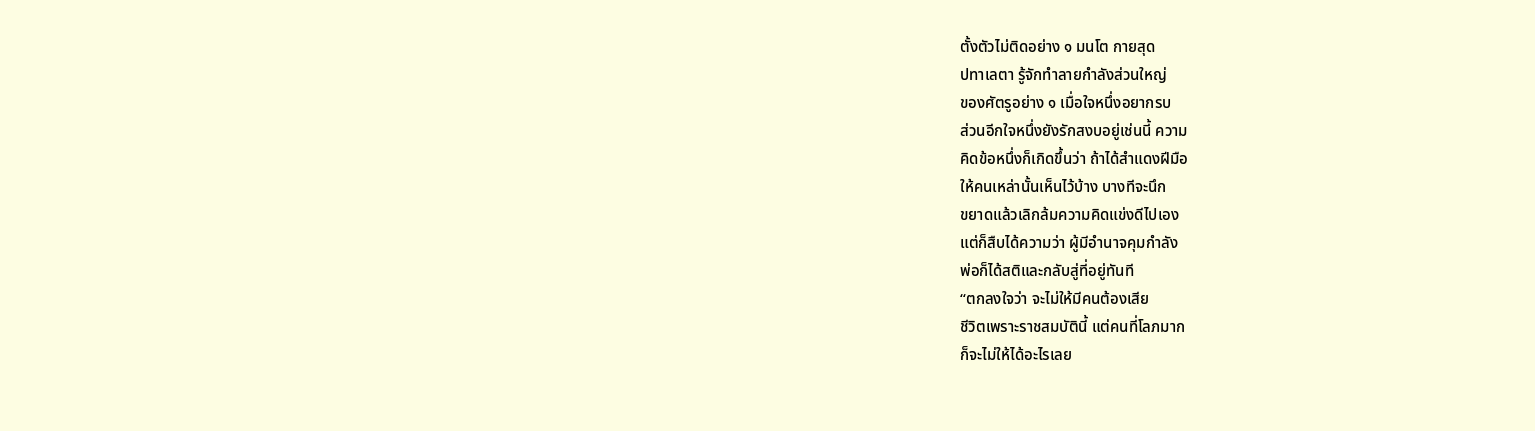ตั้งตัวไม่ติดอย่าง ๑ มนโต กายสุด
ปทาเลตา รู้จักทำลายกำลังส่วนใหญ่
ของศัตรูอย่าง ๑ เมื่อใจหนึ่งอยากรบ
ส่วนอีกใจหนึ่งยังรักสงบอยู่เช่นนี้ ความ
คิดข้อหนึ่งก็เกิดขึ้นว่า ถ้าได้สำแดงฝีมือ
ให้คนเหล่านั้นเห็นไว้บ้าง บางทีจะนึก
ขยาดแล้วเลิกล้มความคิดแข่งดีไปเอง
แต่ก็สืบได้ความว่า ผู้มีอำนาจคุมกำลัง
พ่อก็ได้สติและกลับสู่ที่อยู่ทันที
“ตกลงใจว่า จะไม่ให้มีคนต้องเสีย
ชีวิตเพราะราชสมบัตินี้ แต่คนที่โลภมาก
ก็จะไม่ให้ได้อะไรเลย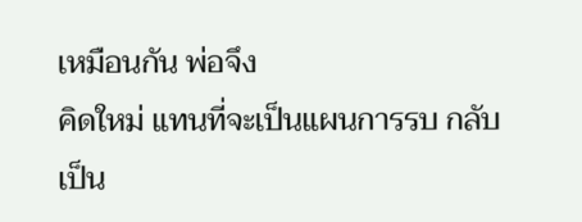เหมือนกัน พ่อจึง
คิดใหม่ แทนที่จะเป็นแผนการรบ กลับ
เป็น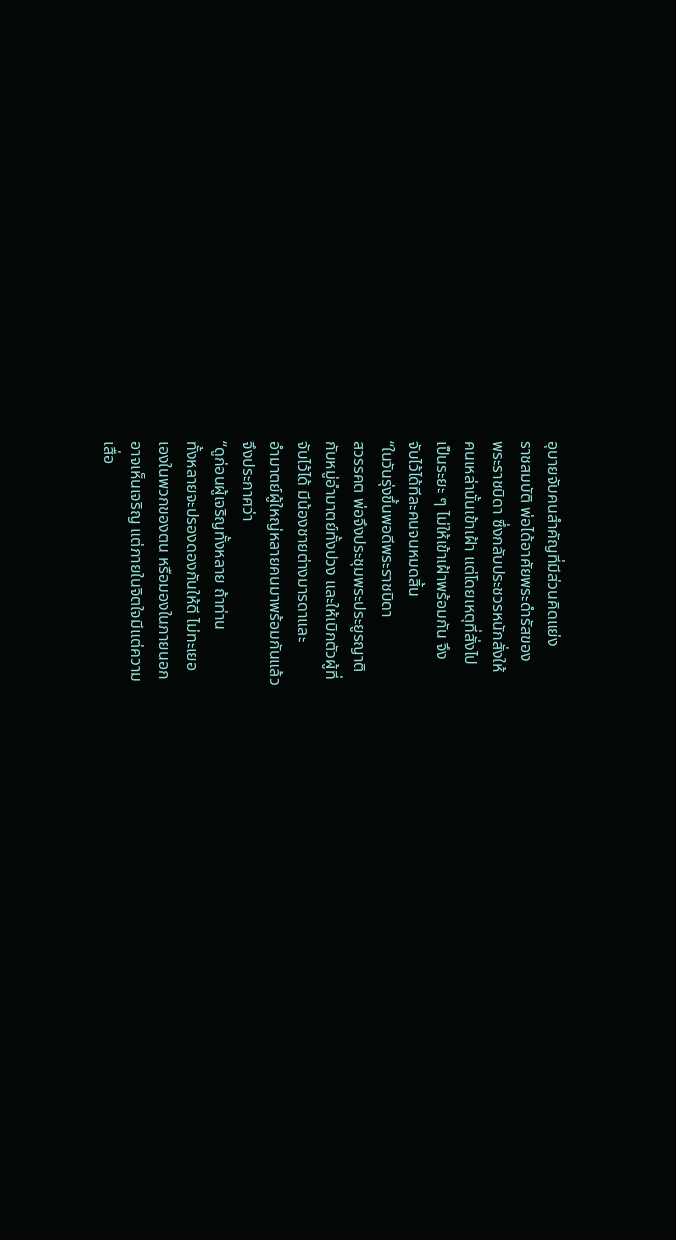อุบายจับคนสำคัญที่มีส่วนคิดแย่ง
ราชสมบัติ พ่อได้อาศัยพระดำรัสของ
พระราชบิดา ซึ่งกลับประชวรหนักสั่งให้
คนเหล่านั้นเข้าเฝ้า แต่โดยเหตุที่สั่งไป
เป็นระยะ ๆ ไม่ให้เข้าเฝ้าพร้อมกัน จึง
จับไว้ได้ทีละคนจนหมดสิ้น
“ในวันรุ่งขึ้นพอดีพระราชบิดา
สวรรคต พ่อจึงประชุมพระประยูรญาติ
กับหมู่อำมาตย์ทั้งปวง และให้เบิกตัวผู้ที่
จับไว้ได้ มีน้องชายต่างมารดาและ
อำมาตย์ผู้ใหญ่หลายคนมาพร้อมกันแล้ว
จึงประกาศว่า
“ดูก่อนผู้เจริญทั้งหลาย ถ้าท่าน
ทั้งหลายจะปรองดองกันให้ดี ไม่ทะเยอ
เองในพวกของตน หรือมองในภายนอก
อาจเห็นเจริญ แต่ภายในจิตใจมีแต่ความ
เสื่อ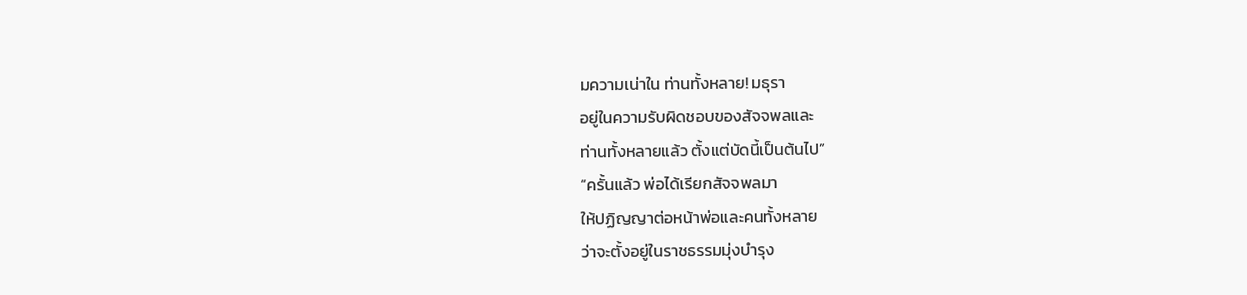มความเน่าใน ท่านทั้งหลาย! มธุรา
อยู่ในความรับผิดชอบของสัจจพลและ
ท่านทั้งหลายแล้ว ตั้งแต่บัดนี้เป็นต้นไป”
“ครั้นแล้ว พ่อได้เรียกสัจจพลมา
ให้ปฏิญญาต่อหน้าพ่อและคนทั้งหลาย
ว่าจะตั้งอยู่ในราชธรรมมุ่งบำรุง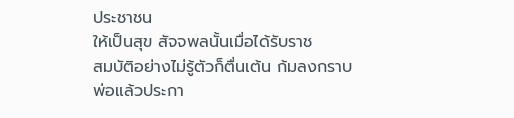ประชาชน
ให้เป็นสุข สัจจพลนั้นเมื่อได้รับราช
สมบัติอย่างไม่รู้ตัวก็ตื่นเต้น ก้มลงกราบ
พ่อแล้วประกา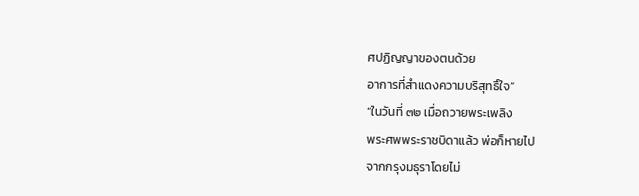ศปฏิญญาของตนด้วย
อาการที่สำแดงความบริสุทธิ์ใจ”
“ในวันที่ ๓๒ เมื่อถวายพระเพลิง
พระศพพระราชบิดาแล้ว พ่อก็หายไป
จากกรุงมธุราโดยไม่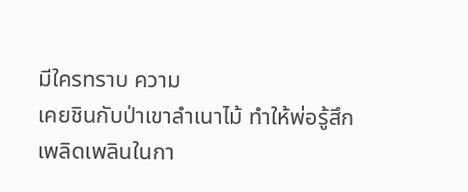มีใครทราบ ความ
เคยชินกับป่าเขาลำเนาไม้ ทำให้พ่อรู้สึก
เพลิดเพลินในกา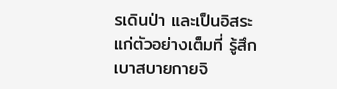รเดินป่า และเป็นอิสระ
แก่ตัวอย่างเต็มที่ รู้สึกเบาสบายกายจิ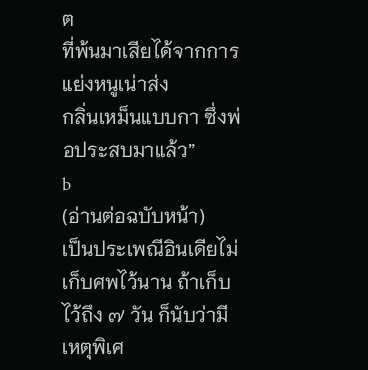ต
ที่พ้นมาเสียได้จากการแย่งหนูเน่าส่ง
กลิ่นเหม็นแบบกา ซึ่งพ่อประสบมาแล้ว”
b
(อ่านต่อฉบับหน้า)
เป็นประเพณีอินเดียไม่เก็บศพไว้นาน ถ้าเก็บ
ไว้ถึง ๗ วัน ก็นับว่ามีเหตุพิเศ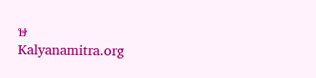ษ
Kalyanamitra.org